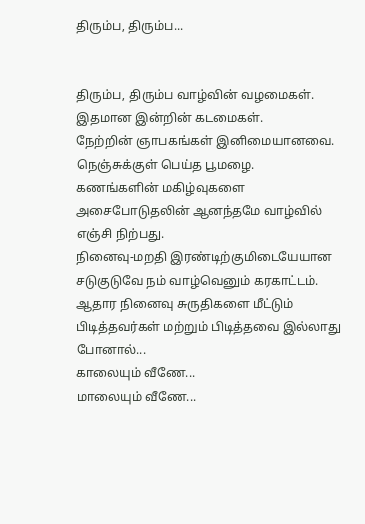திரும்ப, திரும்ப...


திரும்ப, திரும்ப வாழ்வின் வழமைகள்.
இதமான இன்றின் கடமைகள்.
நேற்றின் ஞாபகங்கள் இனிமையானவை.
நெஞ்சுக்குள் பெய்த பூமழை.
கணங்களின் மகிழ்வுகளை அசைபோடுதலின் ஆனந்தமே வாழ்வில் எஞ்சி நிற்பது.
நினைவு-மறதி இரண்டிற்குமிடையேயான சடுகுடுவே நம் வாழ்வெனும் கரகாட்டம்.
ஆதார நினைவு சுருதிகளை மீட்டும் பிடித்தவர்கள் மற்றும் பிடித்தவை இல்லாது போனால்...
காலையும் வீணே...
மாலையும் வீணே...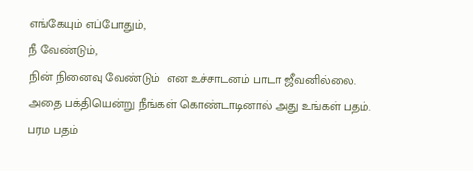எங்கேயும் எப்போதும்,
நீ வேண்டும்,
நின் நினைவு வேண்டும்  என உச்சாடனம் பாடா ஜீவனில்லை.
அதை பக்தியென்று நீங்கள் கொண்டாடினால் அது உங்கள் பதம்.
பரம பதம்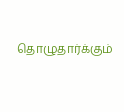தொழுதார்க்கும்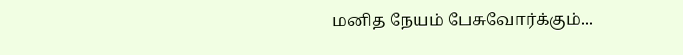மனித நேயம் பேசுவோர்க்கும்...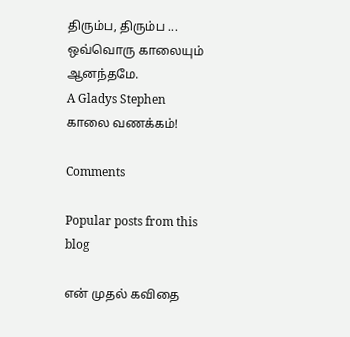திரும்ப, திரும்ப ...
ஒவ்வொரு காலையும் ஆனந்தமே.
A Gladys Stephen காலை வணக்கம்!

Comments

Popular posts from this blog

என் முதல் கவிதை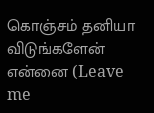கொஞ்சம் தனியா விடுங்களேன் என்னை (Leave me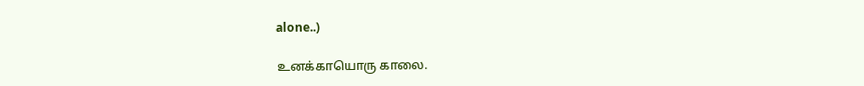alone..)

உனக்காயொரு காலை.